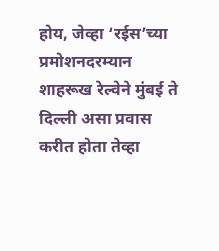होय, जेव्हा ‘रईस’च्या प्रमोशनदरम्यान शाहरूख रेल्वेने मुंबई ते दिल्ली असा प्रवास करीत होता तेव्हा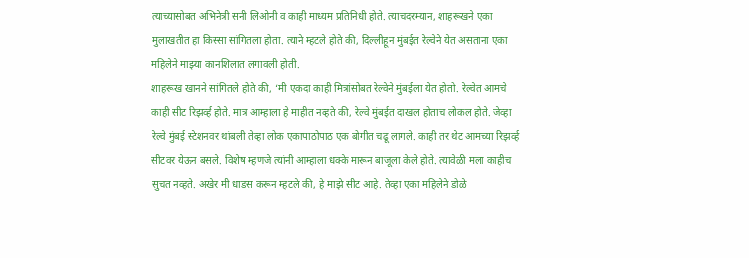त्याच्यासोबत अभिनेत्री सनी लिओनी व काही माध्यम प्रतिनिधी होते. त्याचदरम्यान, शाहरूखने एका मुलाखतीत हा किस्सा सांगितला होता. त्याने म्हटले होते की, दिल्लीहून मुंबईत रेल्वेने येत असताना एका महिलेने माझ्या कानशिलात लगावली होती.
शाहरूख खानने सांगितले होते की, ‘मी एकदा काही मित्रांसोबत रेल्वेने मुंबईला येत होतो. रेल्वेत आमचे काही सीट रिझर्व्ह होते. मात्र आम्हाला हे माहीत नव्हते की, रेल्वे मुंबईत दाखल होताच लोकल होते. जेव्हा रेल्वे मुंबई स्टेशनवर थांबली तेव्हा लोक एकापाठोपाठ एक बोगीत चढू लागले. काही तर थेट आमच्या रिझर्व्ह सीटवर येऊन बसले. विशेष म्हणजे त्यांनी आम्हाला धक्के मारून बाजूला केले होते. त्यावेळी मला काहीच सुचत नव्हते. अखेर मी धाडस करून म्हटले की, हे माझे सीट आहे. तेव्हा एका महिलेने डोळे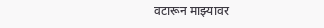वटारून माझ्यावर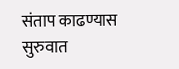संताप काढण्यास सुरुवात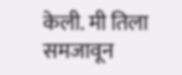केली. मी तिला समजावून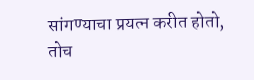सांगण्याचा प्रयत्न करीत होतो, तोच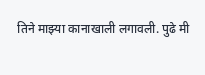तिने माझ्या कानाखाली लगावली. पुढे मी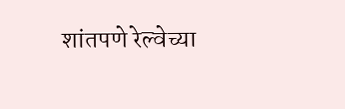शांतपणे रेल्वेच्या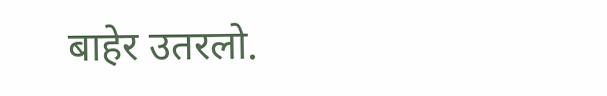बाहेर उतरलो.